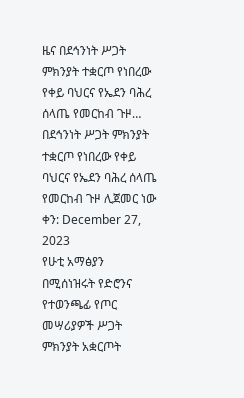ዜና በደኅንነት ሥጋት ምክንያት ተቋርጦ የነበረው የቀይ ባህርና የኤደን ባሕረ ሰላጤ የመርከብ ጉዞ…
በደኅንነት ሥጋት ምክንያት ተቋርጦ የነበረው የቀይ ባህርና የኤደን ባሕረ ሰላጤ የመርከብ ጉዞ ሊጀመር ነው
ቀን: December 27, 2023
የሁቲ አማፅያን በሚሰነዝሩት የድሮንና የተወንጫፊ የጦር መሣሪያዎች ሥጋት ምክንያት አቋርጦት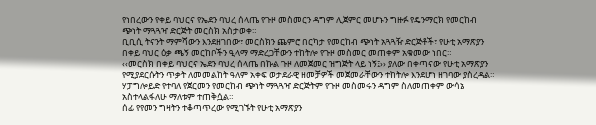የነበረውን የቀይ ባህርና የኤደን ባህረ ሰላጤ የጉዞ መስመርን ዳግም ሊጀምር መሆኑን ግዙፉ የዴንማርክ የመርከብ ጭነት ማጓጓዣ ድርጅት መርስክ አስታወቀ።
ቢቢሲ ትናንት ማምሻውን እንደዘገበው፣ መርስክን ጨምሮ በርካታ የመርከብ ጭነት አጓጓዥ ድርጅቶች፣ የሁቲ አማጽያን በቀይ ባህር ዕቃ ጫኝ መርከቦችን ዒላማ ማድረጋቸውን ተከትሎ የጉዞ መስመር መጠቀም አቁመው ነበር።
‹‹መርስክ በቀይ ባህርና ኤደን ባህረ ሰላጤ በኩል ጉዞ ለመጀመር ዝግጅት ላይ ነኝ፤›› ያለው በቀጣናው የሁቲ አማጽያን የሚያደርሱትን ጥቃት ለመመልከት ዓለም አቀፍ ወታደራዊ ዘመቻዎች መጀመራቸውን ተከትሎ እንደሆነ ዘገባው ያስረዳል።
ሃፓግሎይድ የተባለ የጀርመን የመርከብ ጭነት ማጓጓዣ ድርጅትም የጉዞ መስመሩን ዳግም ስለመጠቀም ውሳኔ አስተላልፋለሁ ማለቱም ተጠቅሷል።
ሰፊ የየመን ግዛትን ተቆጣጥረው የሚገኙት የሁቲ አማጽያን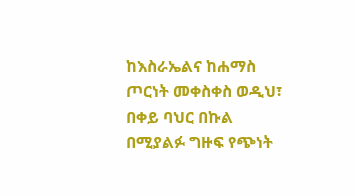ከእስራኤልና ከሐማስ ጦርነት መቀስቀስ ወዲህ፣ በቀይ ባህር በኩል በሚያልፉ ግዙፍ የጭነት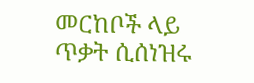መርከቦች ላይ ጥቃት ሲሰነዝሩ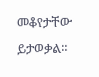መቆየታቸው ይታወቃል።